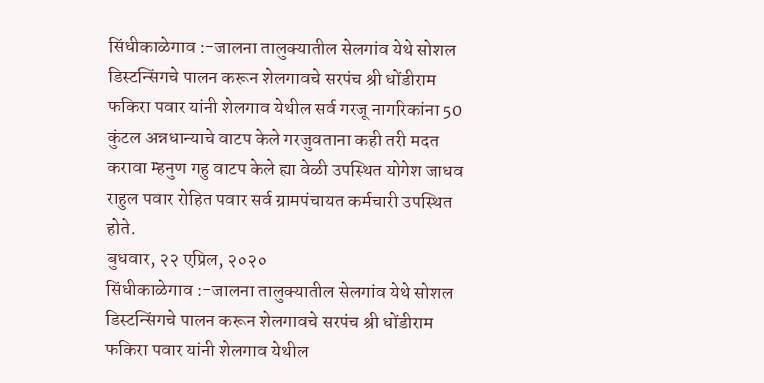सिंधीकाळेगाव :-जालना तालुक्यातील सेलगांव येथे सोशल डिस्टन्सिंगचे पालन करून शेलगावचे सरपंच श्री धोंडीराम फकिरा पवार यांनी शेलगाव येथील सर्व गरजू नागरिकांना 50 कुंटल अन्नधान्याचे वाटप केले गरजुवताना कही तरी मदत करावा म्हनुण गहु वाटप केले ह्या वेळी उपस्थित योगेश जाधव राहुल पवार रोहित पवार सर्व ग्रामपंचायत कर्मचारी उपस्थित होते.
बुधवार, २२ एप्रिल, २०२०
सिंधीकाळेगाव :-जालना तालुक्यातील सेलगांव येथे सोशल डिस्टन्सिंगचे पालन करून शेलगावचे सरपंच श्री धोंडीराम फकिरा पवार यांनी शेलगाव येथील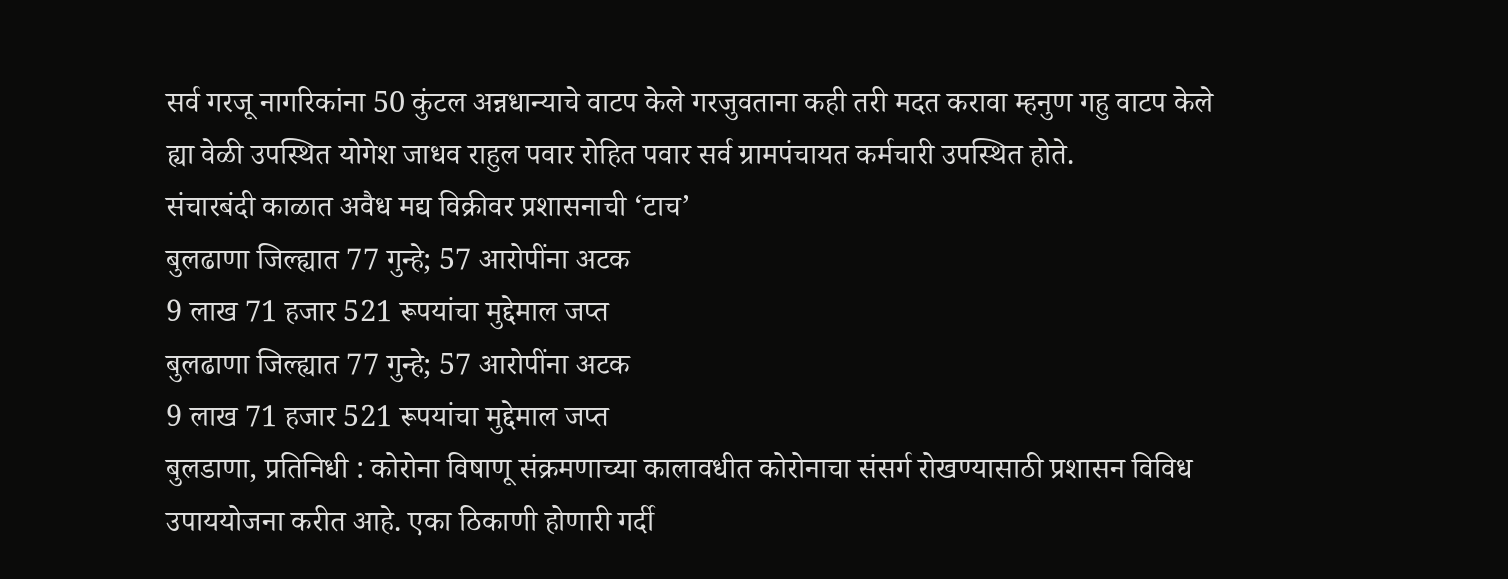सर्व गरजू नागरिकांना 50 कुंटल अन्नधान्याचे वाटप केले गरजुवताना कही तरी मदत करावा म्हनुण गहु वाटप केले ह्या वेळी उपस्थित योगेश जाधव राहुल पवार रोहित पवार सर्व ग्रामपंचायत कर्मचारी उपस्थित होते.
संचारबंदी काळात अवैध मद्य विक्रीवर प्रशासनाची ‘टाच’
बुलढाणा जिल्ह्यात 77 गुन्हे; 57 आरोपींना अटक
9 लाख 71 हजार 521 रूपयांचा मुद्देमाल जप्त
बुलढाणा जिल्ह्यात 77 गुन्हे; 57 आरोपींना अटक
9 लाख 71 हजार 521 रूपयांचा मुद्देमाल जप्त
बुलडाणा, प्रतिनिधी : कोरोना विषाणू संक्रमणाच्या कालावधीत कोरोनाचा संसर्ग रोखण्यासाठी प्रशासन विविध उपाययोजना करीत आहे. एका ठिकाणी होणारी गर्दी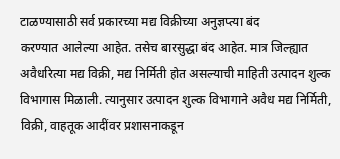टाळण्यासाठी सर्व प्रकारच्या मद्य विक्रीच्या अनुज्ञप्त्या बंद
करण्यात आलेल्या आहेत. तसेच बारसुद्धा बंद आहेत. मात्र जिल्ह्यात अवैधरित्या मद्य विक्री, मद्य निर्मिती होत असल्याची माहिती उत्पादन शुल्क विभागास मिळाली. त्यानुसार उत्पादन शुल्क विभागाने अवैध मद्य निर्मिती, विक्री, वाहतूक आदींवर प्रशासनाकडून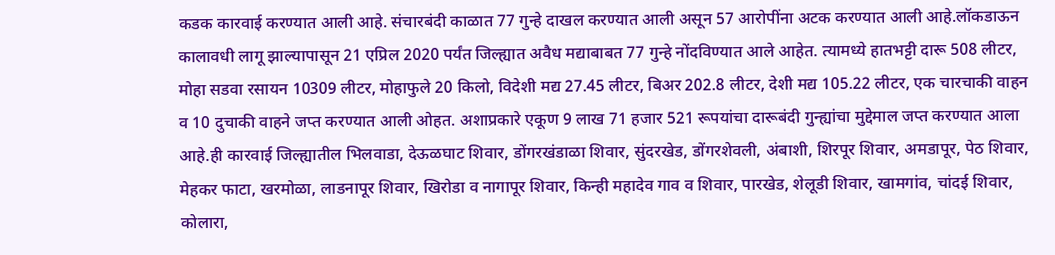कडक कारवाई करण्यात आली आहे. संचारबंदी काळात 77 गुन्हे दाखल करण्यात आली असून 57 आरोपींना अटक करण्यात आली आहे.लॉकडाऊन कालावधी लागू झाल्यापासून 21 एप्रिल 2020 पर्यंत जिल्ह्यात अवैध मद्याबाबत 77 गुन्हे नोंदविण्यात आले आहेत. त्यामध्ये हातभट्टी दारू 508 लीटर, मोहा सडवा रसायन 10309 लीटर, मोहाफुले 20 किलो, विदेशी मद्य 27.45 लीटर, बिअर 202.8 लीटर, देशी मद्य 105.22 लीटर, एक चारचाकी वाहन व 10 दुचाकी वाहने जप्त करण्यात आली ओहत. अशाप्रकारे एकूण 9 लाख 71 हजार 521 रूपयांचा दारूबंदी गुन्ह्यांचा मुद्देमाल जप्त करण्यात आला आहे.ही कारवाई जिल्ह्यातील भिलवाडा, देऊळघाट शिवार, डोंगरखंडाळा शिवार, सुंदरखेड, डोंगरशेवली, अंबाशी, शिरपूर शिवार, अमडापूर, पेठ शिवार, मेहकर फाटा, खरमोळा, लाडनापूर शिवार, खिरोडा व नागापूर शिवार, किन्ही महादेव गाव व शिवार, पारखेड, शेलूडी शिवार, खामगांव, चांदई शिवार, कोलारा,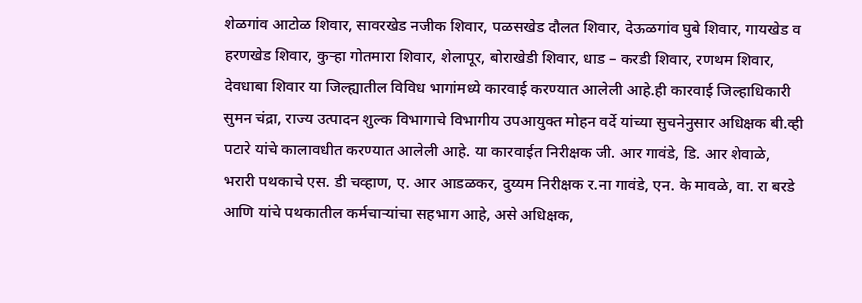शेळगांव आटोळ शिवार, सावरखेड नजीक शिवार, पळसखेड दौलत शिवार, देऊळगांव घुबे शिवार, गायखेड व हरणखेड शिवार, कुऱ्हा गोतमारा शिवार, शेलापूर, बोराखेडी शिवार, धाड – करडी शिवार, रणथम शिवार, देवधाबा शिवार या जिल्ह्यातील विविध भागांमध्ये कारवाई करण्यात आलेली आहे.ही कारवाई जिल्हाधिकारी सुमन चंद्रा, राज्य उत्पादन शुल्क विभागाचे विभागीय उपआयुक्त मोहन वर्दे यांच्या सुचनेनुसार अधिक्षक बी.व्ही पटारे यांचे कालावधीत करण्यात आलेली आहे. या कारवाईत निरीक्षक जी. आर गावंडे, डि. आर शेवाळे, भरारी पथकाचे एस. डी चव्हाण, ए. आर आडळकर, दुय्यम निरीक्षक र.ना गावंडे, एन. के मावळे, वा. रा बरडे आणि यांचे पथकातील कर्मचाऱ्यांचा सहभाग आहे, असे अधिक्षक,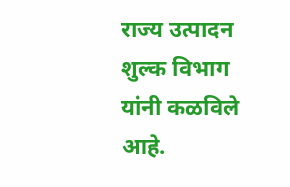राज्य उत्पादन शुल्क विभाग यांनी कळविले आहे.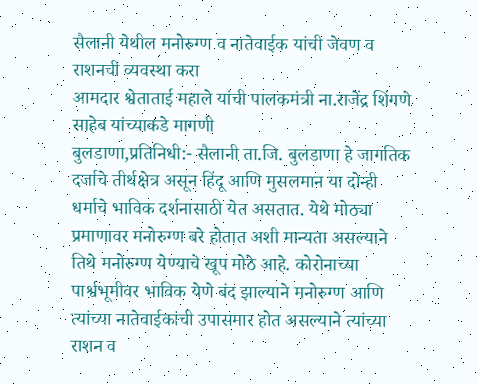सैलानी येथील मनोरुग्ण व नातेवाईक यांची जेवण व राशनची व्यवस्था करा
आमदार श्वेताताई महाले यांची पालकमंत्री ना.राजेंद्र शिंगणे साहेब यांच्याकडे मागणी
बुलडाणा,प्रतिनिधी:- सैलानी ता.जि. बुलडाणा हे जागतिक दर्जाचे तीर्थक्षेत्र असून हिंदू आणि मुसलमान या दोन्ही धर्माचे भाविक दर्शनासाठी येत असतात. येथे मोठ्या प्रमाणावर मनोरुग्ण बरे होतात अशी मान्यता असल्याने तिथे मनोरुग्ण येण्याचे खूप मोठे आहे. कोरोनाच्या पार्श्वभूमीवर भाविक येणे बंद झाल्याने मनोरुग्ण आणि त्यांच्या नातेवाईकांची उपासमार होत असल्याने त्यांच्या राशन व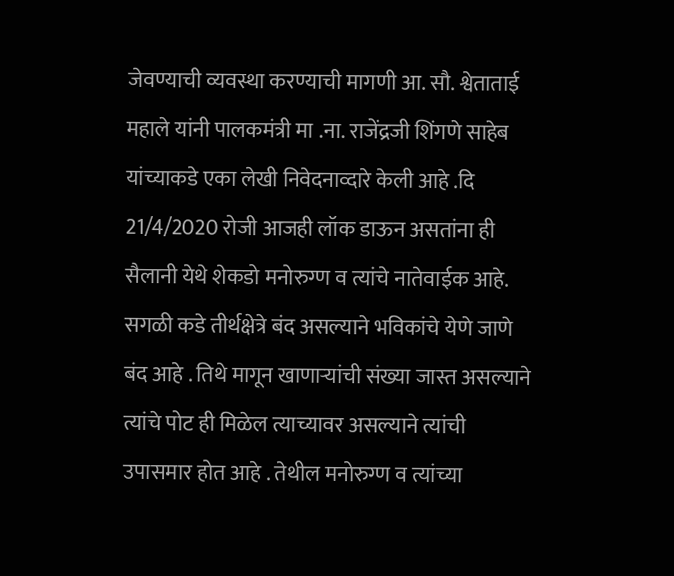जेवण्याची व्यवस्था करण्याची मागणी आ. सौ. श्वेताताई महाले यांनी पालकमंत्री मा .ना. राजेंद्रजी शिंगणे साहेब यांच्याकडे एका लेखी निवेदनाव्दारे केली आहे .दि 21/4/2020 रोजी आजही लॉक डाऊन असतांना ही सैलानी येथे शेकडो मनोरुग्ण व त्यांचे नातेवाईक आहे. सगळी कडे तीर्थक्षेत्रे बंद असल्याने भविकांचे येणे जाणे बंद आहे . तिथे मागून खाणाऱ्यांची संख्या जास्त असल्याने त्यांचे पोट ही मिळेल त्याच्यावर असल्याने त्यांची उपासमार होत आहे . तेथील मनोरुग्ण व त्यांच्या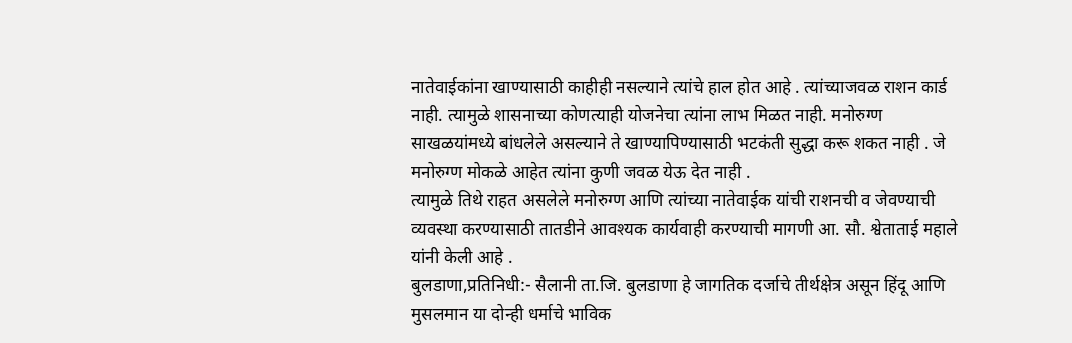नातेवाईकांना खाण्यासाठी काहीही नसल्याने त्यांचे हाल होत आहे . त्यांच्याजवळ राशन कार्ड नाही. त्यामुळे शासनाच्या कोणत्याही योजनेचा त्यांना लाभ मिळत नाही. मनोरुग्ण साखळयांमध्ये बांधलेले असल्याने ते खाण्यापिण्यासाठी भटकंती सुद्धा करू शकत नाही . जे मनोरुग्ण मोकळे आहेत त्यांना कुणी जवळ येऊ देत नाही .
त्यामुळे तिथे राहत असलेले मनोरुग्ण आणि त्यांच्या नातेवाईक यांची राशनची व जेवण्याची व्यवस्था करण्यासाठी तातडीने आवश्यक कार्यवाही करण्याची मागणी आ. सौ. श्वेताताई महाले यांनी केली आहे .
बुलडाणा,प्रतिनिधी:- सैलानी ता.जि. बुलडाणा हे जागतिक दर्जाचे तीर्थक्षेत्र असून हिंदू आणि मुसलमान या दोन्ही धर्माचे भाविक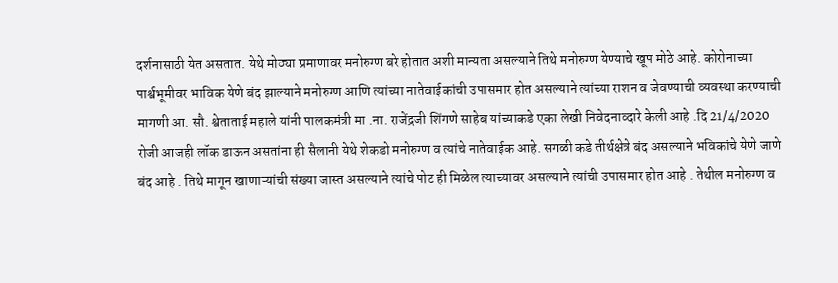दर्शनासाठी येत असतात. येथे मोठ्या प्रमाणावर मनोरुग्ण बरे होतात अशी मान्यता असल्याने तिथे मनोरुग्ण येण्याचे खूप मोठे आहे. कोरोनाच्या पार्श्वभूमीवर भाविक येणे बंद झाल्याने मनोरुग्ण आणि त्यांच्या नातेवाईकांची उपासमार होत असल्याने त्यांच्या राशन व जेवण्याची व्यवस्था करण्याची मागणी आ. सौ. श्वेताताई महाले यांनी पालकमंत्री मा .ना. राजेंद्रजी शिंगणे साहेब यांच्याकडे एका लेखी निवेदनाव्दारे केली आहे .दि 21/4/2020 रोजी आजही लॉक डाऊन असतांना ही सैलानी येथे शेकडो मनोरुग्ण व त्यांचे नातेवाईक आहे. सगळी कडे तीर्थक्षेत्रे बंद असल्याने भविकांचे येणे जाणे बंद आहे . तिथे मागून खाणाऱ्यांची संख्या जास्त असल्याने त्यांचे पोट ही मिळेल त्याच्यावर असल्याने त्यांची उपासमार होत आहे . तेथील मनोरुग्ण व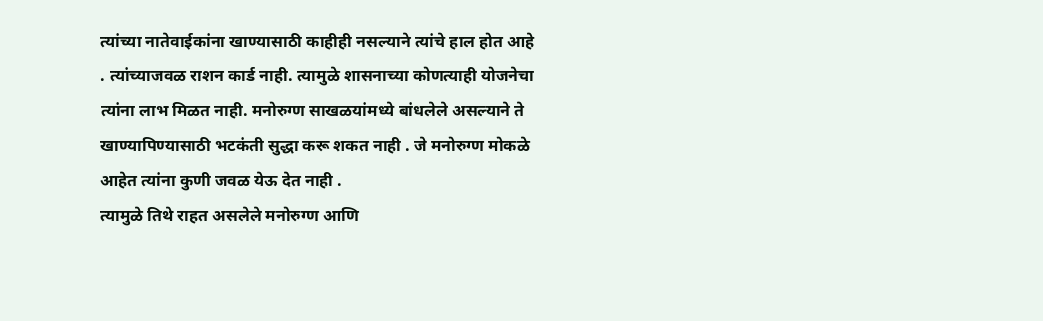त्यांच्या नातेवाईकांना खाण्यासाठी काहीही नसल्याने त्यांचे हाल होत आहे . त्यांच्याजवळ राशन कार्ड नाही. त्यामुळे शासनाच्या कोणत्याही योजनेचा त्यांना लाभ मिळत नाही. मनोरुग्ण साखळयांमध्ये बांधलेले असल्याने ते खाण्यापिण्यासाठी भटकंती सुद्धा करू शकत नाही . जे मनोरुग्ण मोकळे आहेत त्यांना कुणी जवळ येऊ देत नाही .
त्यामुळे तिथे राहत असलेले मनोरुग्ण आणि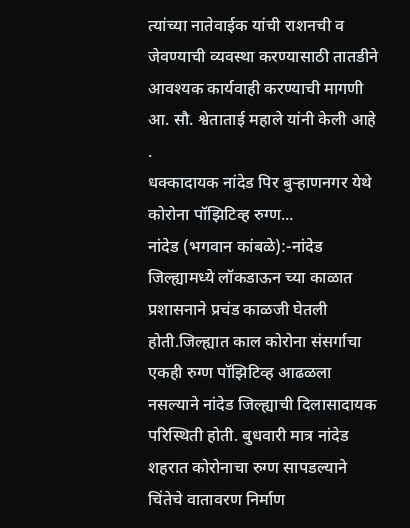त्यांच्या नातेवाईक यांची राशनची व जेवण्याची व्यवस्था करण्यासाठी तातडीने आवश्यक कार्यवाही करण्याची मागणी आ. सौ. श्वेताताई महाले यांनी केली आहे .
धक्कादायक नांदेड पिर बुऱ्हाणनगर येथे
कोरोना पॉझिटिव्ह रुग्ण...
नांदेड (भगवान कांबळे):-नांदेड जिल्ह्यामध्ये लॉकडाऊन च्या काळात प्रशासनाने प्रचंड काळजी घेतली होती.जिल्ह्यात काल कोरोना संसर्गाचा एकही रुग्ण पॉझिटिव्ह आढळला नसल्याने नांदेड जिल्ह्याची दिलासादायक परिस्थिती होती. बुधवारी मात्र नांदेड शहरात कोरोनाचा रुग्ण सापडल्याने चिंतेचे वातावरण निर्माण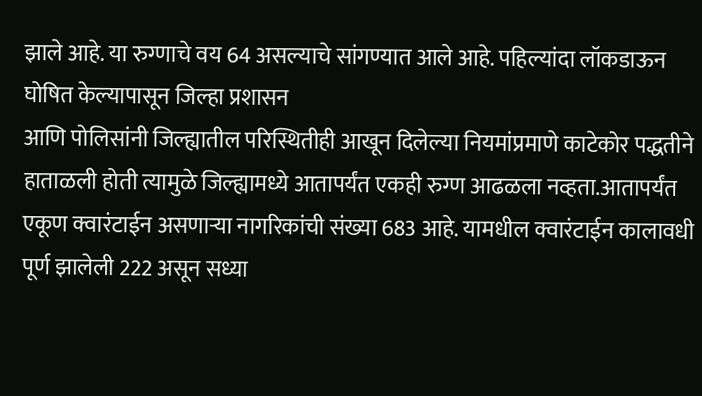झाले आहे. या रुग्णाचे वय 64 असल्याचे सांगण्यात आले आहे. पहिल्यांदा लॉकडाऊन घोषित केल्यापासून जिल्हा प्रशासन
आणि पोलिसांनी जिल्ह्यातील परिस्थितीही आखून दिलेल्या नियमांप्रमाणे काटेकोर पद्धतीने हाताळली होती त्यामुळे जिल्ह्यामध्ये आतापर्यंत एकही रुग्ण आढळला नव्हता.आतापर्यंत एकूण क्वारंटाईन असणाऱ्या नागरिकांची संख्या 683 आहे. यामधील क्वारंटाईन कालावधी पूर्ण झालेली 222 असून सध्या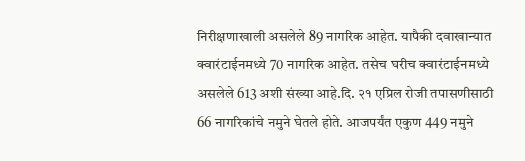निरीक्षणाखाली असलेले 89 नागरिक आहेत. यापैकी दवाखान्यात क्वारंटाईनमध्ये 70 नागरिक आहेत. तसेच घरीच क्वारंटाईनमध्ये असलेले 613 अशी संख्या आहे.दि. २१ एप्रिल रोजी तपासणीसाठी 66 नागरिकांचे नमुने घेतले होते. आजपर्यंत एकुण 449 नमुने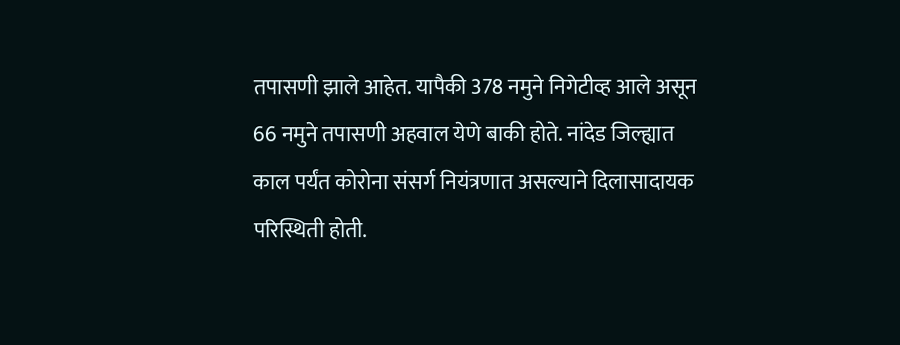तपासणी झाले आहेत. यापैकी 378 नमुने निगेटीव्ह आले असून 66 नमुने तपासणी अहवाल येणे बाकी होते. नांदेड जिल्ह्यात काल पर्यंत कोरोना संसर्ग नियंत्रणात असल्याने दिलासादायक परिस्थिती होती.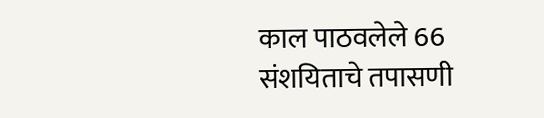काल पाठवलेले 66 संशयिताचे तपासणी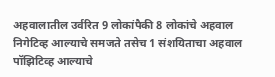अहवालातील उर्वरित 9 लोकांपैकी 8 लोकांचे अहवाल निगेटिव्ह आल्याचे समजते तसेच 1 संशयिताचा अहवाल पॉझिटिव्ह आल्याचे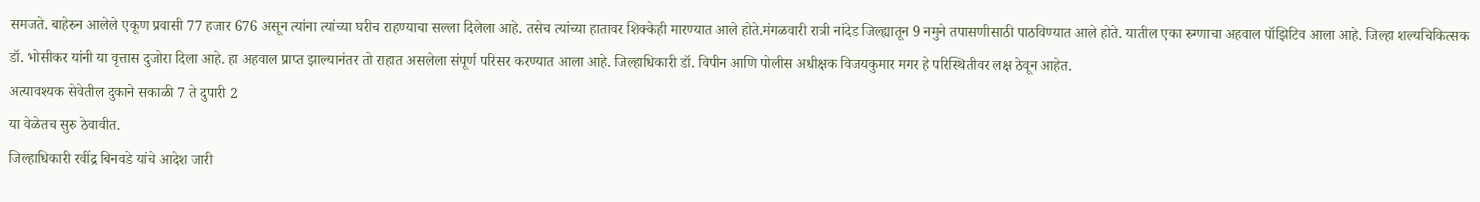समजते. बाहेरुन आलेले एकूण प्रवासी 77 हजार 676 असून त्यांना त्यांच्या घरीच राहण्याचा सल्ला दिलेला आहे. तसेच त्यांच्या हातावर शिक्केही मारण्यात आले होते.मंगळवारी रात्री नांदेड जिल्ह्यातून 9 नमुने तपासणीसाठी पाठविण्यात आले होते. यातील एका रुग्णाचा अहवाल पॉझिटिव आला आहे. जिल्हा शल्यचिकित्सक डॉ. भोसीकर यांनी या वृत्तास दुजोरा दिला आहे. हा अहवाल प्राप्त झाल्यानंतर तो राहात असलेला संपूर्ण परिसर करण्यात आला आहे. जिल्हाधिकारी डॉ. विपीन आणि पोलीस अधीक्षक विजयकुमार मगर हे परिस्थितीवर लक्ष ठेवून आहेत.
अत्यावश्यक सेवेतील दुकाने सकाळी 7 ते दुपारी 2
या वेळेतच सुरु ठेवावीत.
जिल्हाधिकारी रवींद्र बिनवडे यांचे आदेश जारी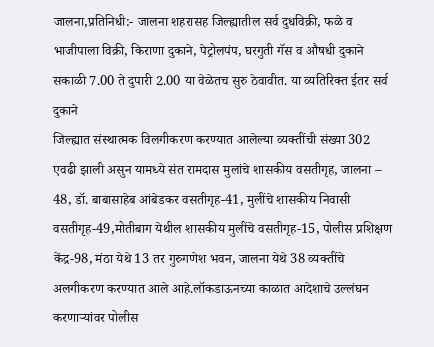जालना,प्रतिनिधी:- जालना शहरासह जिल्ह्यातील सर्व दुधविक्री, फळे व भाजीपाला विक्री, किराणा दुकाने, पेट्रोलपंप, घरगुती गॅस व औषधी दुकाने सकाळी 7.00 ते दुपारी 2.00 या वेळेतच सुरु ठेवावीत. या व्यतिरिक्त ईतर सर्व दुकाने
जिल्ह्यात संस्थात्मक विलगीकरण करण्यात आलेल्या व्यक्तींची संख्या 302 एवढी झाली असुन यामध्ये संत रामदास मुलांचे शासकीय वसतीगृह, जालना – 48, डॉ. बाबासाहेब आंबेडकर वसतीगृह-41, मुलींचे शासकीय निवासी वसतीगृह-49,मोतीबाग येथील शासकीय मुलींचे वसतीगृह-15, पोलीस प्रशिक्षण केंद्र-98, मंठा येथे 13 तर गुरुगणेश भवन, जालना येथे 38 व्यक्तींचे अलगीकरण करण्यात आले आहे.लॉकडाऊनच्या काळात आदेशाचे उल्लंघन करणाऱ्यांवर पोलीस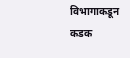विभागाकडून कडक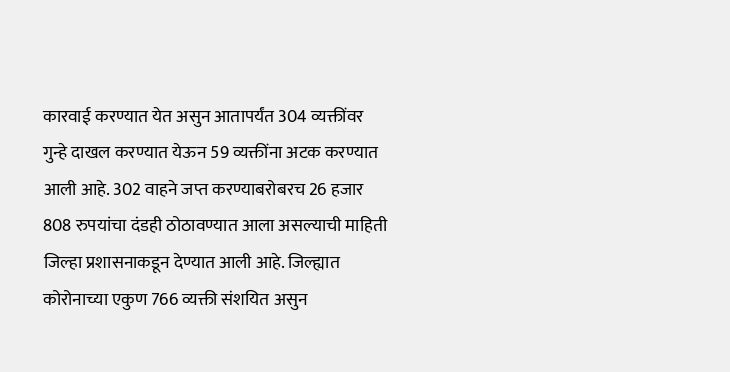कारवाई करण्यात येत असुन आतापर्यंत 304 व्यक्तींवर गुन्हे दाखल करण्यात येऊन 59 व्यक्तींना अटक करण्यात आली आहे. 302 वाहने जप्त करण्याबरोबरच 26 हजार 808 रुपयांचा दंडही ठोठावण्यात आला असल्याची माहिती जिल्हा प्रशासनाकडून देण्यात आली आहे. जिल्ह्यात कोरोनाच्या एकुण 766 व्यक्ती संशयित असुन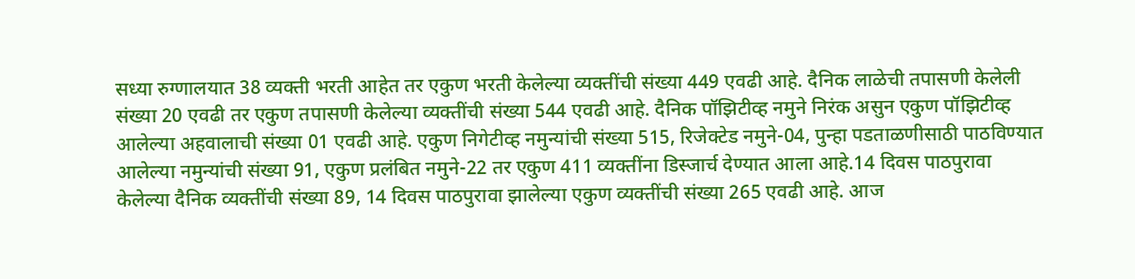सध्या रुग्णालयात 38 व्यक्ती भरती आहेत तर एकुण भरती केलेल्या व्यक्तींची संख्या 449 एवढी आहे. दैनिक लाळेची तपासणी केलेली संख्या 20 एवढी तर एकुण तपासणी केलेल्या व्यक्तींची संख्या 544 एवढी आहे. दैनिक पॉझिटीव्ह नमुने निरंक असुन एकुण पॉझिटीव्ह आलेल्या अहवालाची संख्या 01 एवढी आहे. एकुण निगेटीव्ह नमुन्यांची संख्या 515, रिजेक्टेड नमुने-04, पुन्हा पडताळणीसाठी पाठविण्यात आलेल्या नमुन्यांची संख्या 91, एकुण प्रलंबित नमुने-22 तर एकुण 411 व्यक्तींना डिस्जार्च देण्यात आला आहे.14 दिवस पाठपुरावा केलेल्या दैनिक व्यक्तींची संख्या 89, 14 दिवस पाठपुरावा झालेल्या एकुण व्यक्तींची संख्या 265 एवढी आहे. आज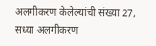अलगीकरण केलेल्यांची संख्या 27, सध्या अलगीकरण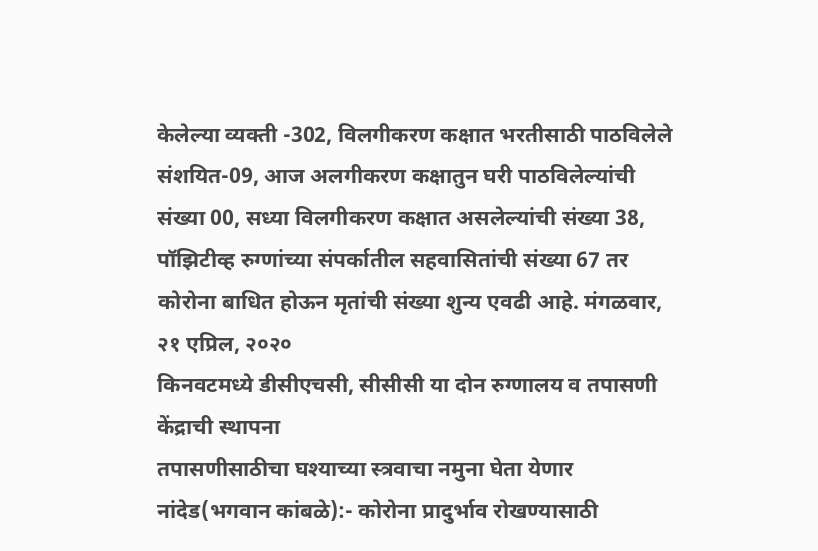केलेल्या व्यक्ती -302, विलगीकरण कक्षात भरतीसाठी पाठविलेले संशयित-09, आज अलगीकरण कक्षातुन घरी पाठविलेल्यांची संख्या 00, सध्या विलगीकरण कक्षात असलेल्यांची संख्या 38, पॉझिटीव्ह रुग्णांच्या संपर्कातील सहवासितांची संख्या 67 तर कोरोना बाधित होऊन मृतांची संख्या शुन्य एवढी आहे. मंगळवार, २१ एप्रिल, २०२०
किनवटमध्ये डीसीएचसी, सीसीसी या दोन रुग्णालय व तपासणी केंद्राची स्थापना
तपासणीसाठीचा घश्याच्या स्त्रवाचा नमुना घेता येणार
नांदेड(भगवान कांबळे):- कोरोना प्रादुर्भाव रोखण्यासाठी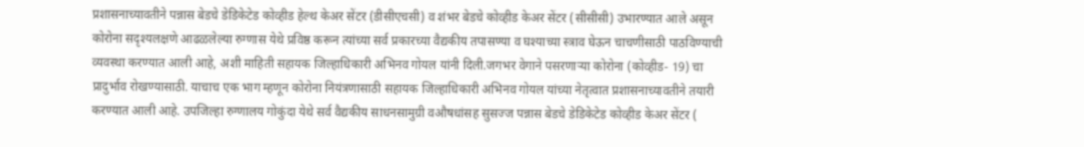प्रशासनाच्यावतीने पन्नास बेडचे डेडिकेटेड कोव्हीड हेल्थ केअर सेंटर (डीसीएचसी) व शंभर बेडचे कोव्हीड केअर सेंटर (सीसीसी) उभारण्यात आले असून कोरोना सदृश्यलक्षणे आढळलेल्या रुग्णास येथे प्रविष्ठ करून त्यांच्या सर्व प्रकारच्या वैद्यकीय तपासण्या व घश्याच्या स्त्राव घेऊन चाचणीसाठी पाठविण्याची व्यवस्था करण्यात आली आहे, अशी माहिती सहायक जिल्हाधिकारी अभिनव गोयल यांनी दिली.जगभर वेगाने पसरणाऱ्या कोरोना (कोव्हीड- 19) चा प्रादुर्भाव रोखण्यासाठी. याचाच एक भाग म्हणून कोरोना नियंत्रणासाठी सहायक जिल्हाधिकारी अभिनव गोयल यांच्या नेतृत्वात प्रशासनाच्यावतीने तयारी करण्यात आली आहे. उपजिल्हा रुग्णालय गोकुंदा येथे सर्व वैद्यकीय साधनसामुग्री वऔषधांसह सुसज्ज पन्नास बेडचे डेडिकेटेड कोव्हीड केअर सेंटर (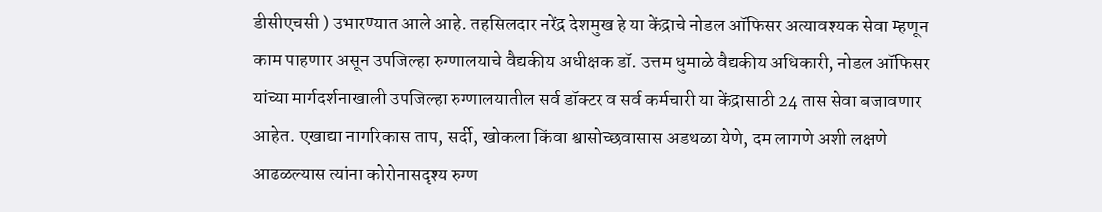डीसीएचसी ) उभारण्यात आले आहे. तहसिलदार नरेंद्र देशमुख हे या केंद्राचे नोडल ऑफिसर अत्यावश्यक सेवा म्हणून काम पाहणार असून उपजिल्हा रुग्णालयाचे वैद्यकीय अधीक्षक डॉ. उत्तम धुमाळे वैद्यकीय अधिकारी, नोडल ऑफिसर यांच्या मार्गदर्शनाखाली उपजिल्हा रुग्णालयातील सर्व डॉक्टर व सर्व कर्मचारी या केंद्रासाठी 24 तास सेवा बजावणार आहेत. एखाद्या नागरिकास ताप, सर्दी, खोकला किंवा श्वासोच्छवासास अडथळा येणे, दम लागणे अशी लक्षणे आढळल्यास त्यांना कोरोनासदृश्य रुग्ण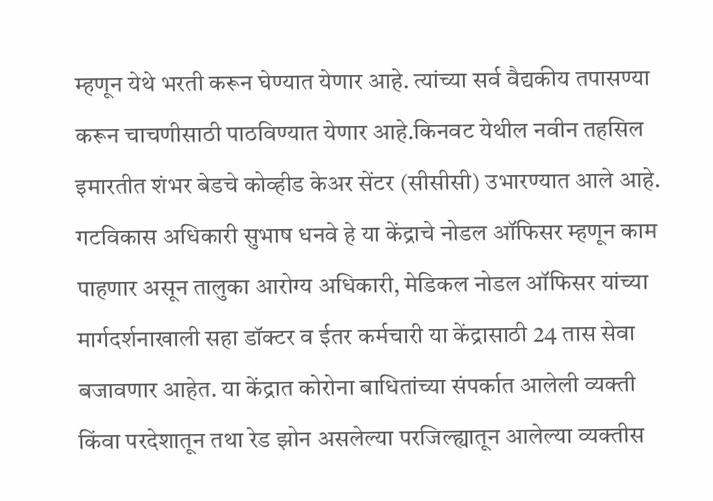म्हणून येथे भरती करून घेण्यात येणार आहे. त्यांच्या सर्व वैद्यकीय तपासण्या करून चाचणीसाठी पाठविण्यात येणार आहे.किनवट येथील नवीन तहसिल इमारतीत शंभर बेडचे कोव्हीड केअर सेंटर (सीसीसी) उभारण्यात आले आहे. गटविकास अधिकारी सुभाष धनवे हे या केंद्राचे नोडल ऑफिसर म्हणून काम पाहणार असून तालुका आरोग्य अधिकारी, मेडिकल नोडल ऑफिसर यांच्या मार्गदर्शनाखाली सहा डॉक्टर व ईतर कर्मचारी या केंद्रासाठी 24 तास सेवा बजावणार आहेत. या केंद्रात कोरोना बाधितांच्या संपर्कात आलेली व्यक्ती किंवा परदेशातून तथा रेड झोन असलेल्या परजिल्ह्यातून आलेल्या व्यक्तीस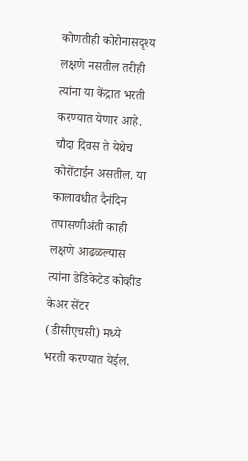कोणतीही कोरोनासदृश्य लक्षणे नसतील तरीही त्यांना या केंद्रात भरती करण्यात येणार आहे. चौदा दिवस ते येथेच कोरोंटाईन असतील. या कालावधीत दैनंदिन तपासणीअंती काही लक्षणे आढळल्यास त्यांना डेडिकेटेड कोव्हीड केअर सेंटर (डीसीएचसी) मध्ये भरती करण्यात येईल.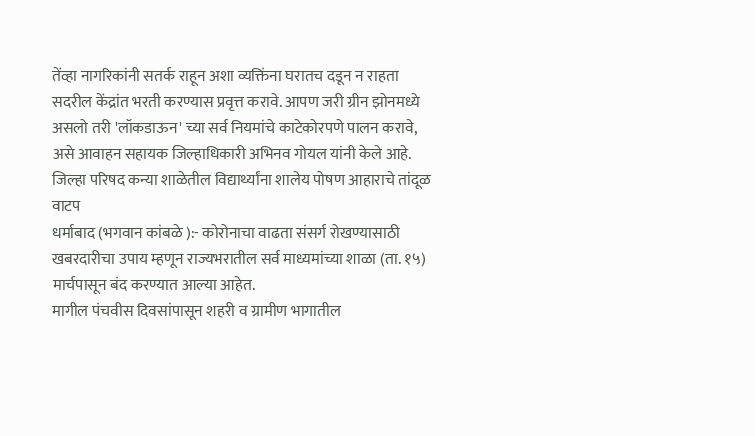तेंव्हा नागरिकांनी सतर्क राहून अशा व्यक्तिंना घरातच दडून न राहता सदरील केंद्रांत भरती करण्यास प्रवृत्त करावे. आपण जरी ग्रीन झोनमध्ये असलो तरी 'लॉकडाऊन' च्या सर्व नियमांचे काटेकोरपणे पालन करावे, असे आवाहन सहायक जिल्हाधिकारी अभिनव गोयल यांनी केले आहे.
जिल्हा परिषद कन्या शाळेतील विद्यार्थ्यांना शालेय पोषण आहाराचे तांदूळ वाटप
धर्माबाद (भगवान कांबळे ):- कोरोनाचा वाढता संसर्ग रोखण्यासाठी खबरदारीचा उपाय म्हणून राज्यभरातील सर्व माध्यमांच्या शाळा (ता. १५) मार्चपासून बंद करण्यात आल्या आहेत.
मागील पंचवीस दिवसांपासून शहरी व ग्रामीण भागातील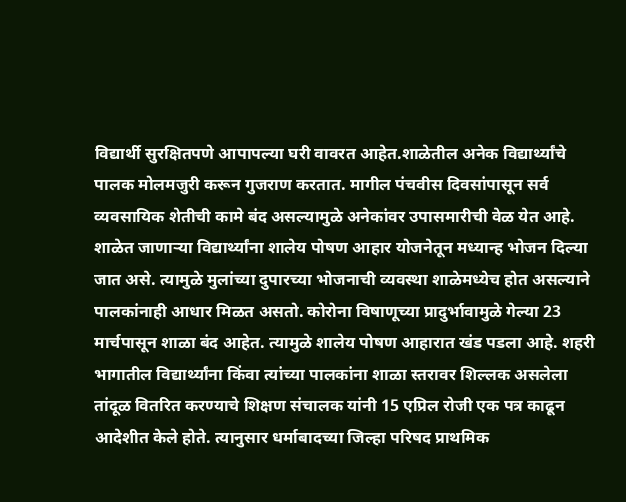विद्यार्थी सुरक्षितपणे आपापल्या घरी वावरत आहेत.शाळेतील अनेक विद्यार्थ्यांचे पालक मोलमजुरी करून गुजराण करतात. मागील पंचवीस दिवसांपासून सर्व व्यवसायिक शेतीची कामे बंद असल्यामुळे अनेकांवर उपासमारीची वेळ येत आहे. शाळेत जाणाऱ्या विद्यार्थ्यांना शालेय पोषण आहार योजनेतून मध्यान्ह भोजन दिल्या जात असे. त्यामुळे मुलांच्या दुपारच्या भोजनाची व्यवस्था शाळेमध्येच होत असल्याने पालकांनाही आधार मिळत असतो. कोरोना विषाणूच्या प्रादुर्भावामुळे गेल्या 23 मार्चपासून शाळा बंद आहेत. त्यामुळे शालेय पोषण आहारात खंड पडला आहे. शहरी भागातील विद्यार्थ्यांना किंवा त्यांच्या पालकांना शाळा स्तरावर शिल्लक असलेला तांदूळ वितरित करण्याचे शिक्षण संचालक यांनी 15 एप्रिल रोजी एक पत्र काढून आदेशीत केले होते. त्यानुसार धर्माबादच्या जिल्हा परिषद प्राथमिक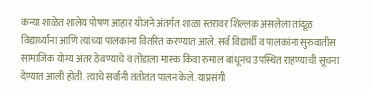कन्या शाळेत शालेय पोषण आहार योजने अंतर्गत शाळा स्तरावर शिल्लक असलेला तांदूळ विद्यार्थ्यांना आणि त्यांच्या पालकांना वितरित करण्यात आले. सर्व विद्यार्थी व पालकांना सुरुवातीस सामाजिक योग्य अंतर ठेवण्याचे व तोंडाला मास्क किंवा रुमाल बांधूनच उपस्थित राहण्याची सूचना देण्यात आली होती. त्याचे सर्वांनी तंतोतंत पालन केले. याप्रसंगी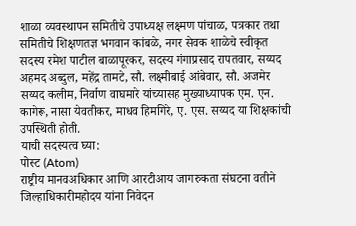शाळा व्यवस्थापन समितीचे उपाध्यक्ष लक्ष्मण पांचाळ, पत्रकार तथा समितीचे शिक्षणतज्ञ भगवान कांबळे, नगर सेवक शाळेचे स्वीकृत सदस्य रमेश पाटील बाळापूरकर, सदस्य गंगाप्रसाद रापतवार, सय्यद अहमद अब्दुल, महेंद्र तामटे, सौ. लक्ष्मीबाई आंबेवार, सौ. अजमेर सय्यद कलीम, निर्वाण वाघमारे यांच्यासह मुख्याध्यापक एम. एन. कागेरू, नासा येवतीकर, माधव हिमगिरे, ए. एस. सय्यद या शिक्षकांची उपस्थिती होती.
याची सदस्यत्व घ्या:
पोस्ट (Atom)
राष्ट्रीय मानवअधिकार आणि आरटीआय जागरुकता संघटना वतीने जिल्हाधिकारीमहोदय यांना निवेदन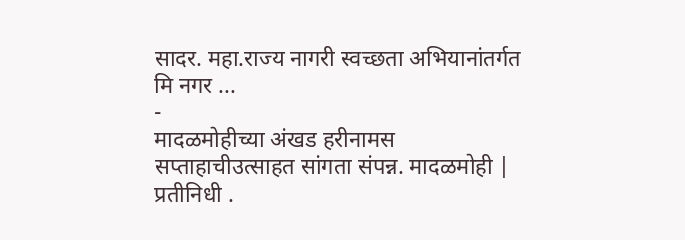सादर. महा.राज्य नागरी स्वच्छता अभियानांतर्गत मि नगर ...
-
मादळमोहीच्या अंखड हरीनामस सप्ताहाचीउत्साहत सांगता संपन्न. मादळमोही | प्रतीनिधी .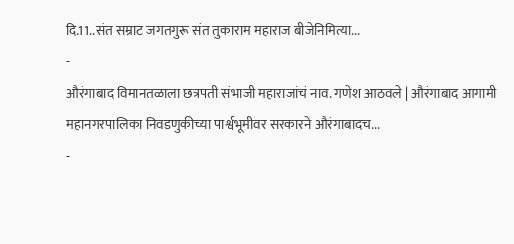दि.11..संत सम्राट जगतगुरू संत तुकाराम महाराज बीजेनिमित्या...
-
औरंगाबाद विमानतळाला छत्रपती संभाजी महाराजांचं नाव. गणेश आठवले | औरंगाबाद आगामी महानगरपालिका निवडणुकीच्या पार्श्वभूमीवर सरकारने औरंगाबादच...
-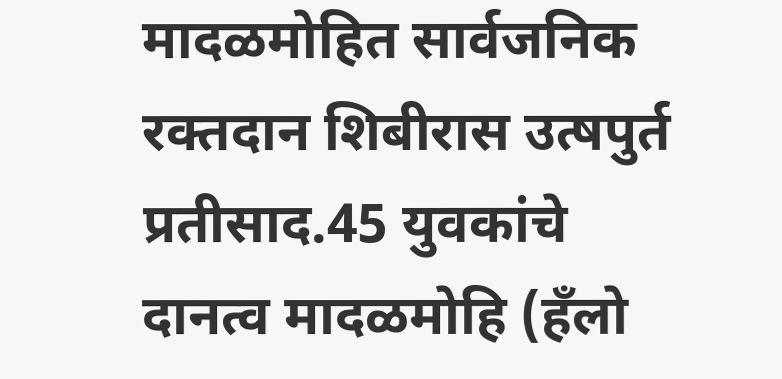मादळमोहित सार्वजनिक रक्तदान शिबीरास उत्षपुर्त प्रतीसाद.45 युवकांचे दानत्व मादळमोहि (हँलो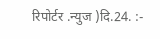रिपोर्टर .न्युज )दि.24. :-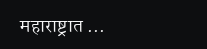महाराष्ट्रात ...